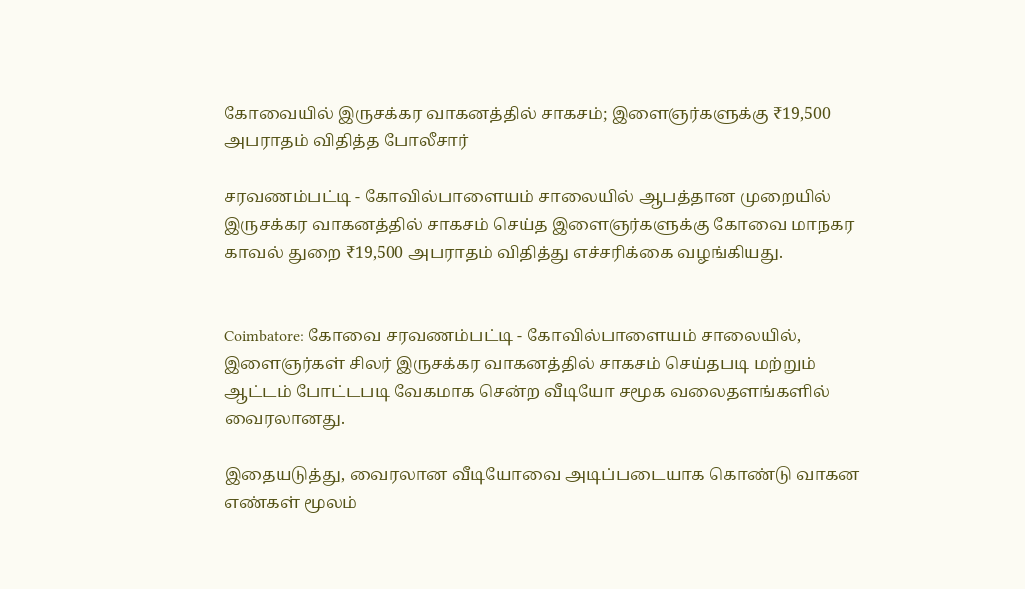கோவையில் இருசக்கர வாகனத்தில் சாகசம்; இளைஞர்களுக்கு ₹19,500 அபராதம் விதித்த போலீசார்

சரவணம்பட்டி - கோவில்பாளையம் சாலையில் ஆபத்தான முறையில் இருசக்கர வாகனத்தில் சாகசம் செய்த இளைஞர்களுக்கு கோவை மாநகர காவல் துறை ₹19,500 அபராதம் விதித்து எச்சரிக்கை வழங்கியது.


Coimbatore: கோவை சரவணம்பட்டி - கோவில்பாளையம் சாலையில், இளைஞர்கள் சிலர் இருசக்கர வாகனத்தில் சாகசம் செய்தபடி மற்றும் ஆட்டம் போட்டபடி வேகமாக சென்ற வீடியோ சமூக வலைதளங்களில் வைரலானது.

இதையடுத்து, வைரலான வீடியோவை அடிப்படையாக கொண்டு வாகன எண்கள் மூலம்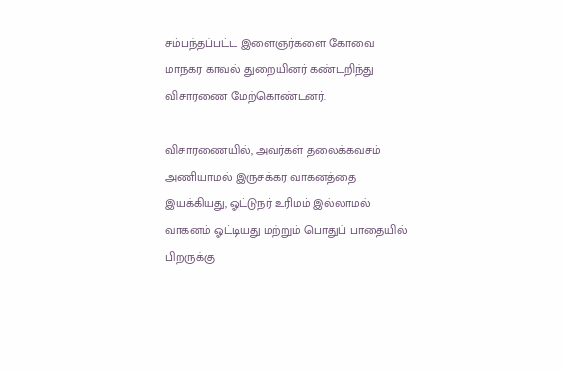சம்பந்தப்பட்ட இளைஞர்களை கோவை மாநகர காவல் துறையினர் கண்டறிந்து விசாரணை மேற்கொண்டனர்.

விசாரணையில், அவர்கள் தலைக்கவசம் அணியாமல் இருசக்கர வாகனத்தை இயக்கியது, ஓட்டுநர் உரிமம் இல்லாமல் வாகனம் ஓட்டியது மற்றும் பொதுப் பாதையில் பிறருக்கு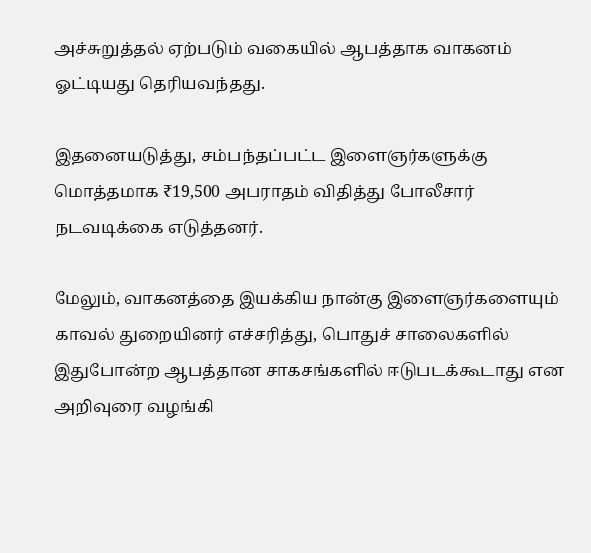அச்சுறுத்தல் ஏற்படும் வகையில் ஆபத்தாக வாகனம் ஓட்டியது தெரியவந்தது.

இதனையடுத்து, சம்பந்தப்பட்ட இளைஞர்களுக்கு மொத்தமாக ₹19,500 அபராதம் விதித்து போலீசார் நடவடிக்கை எடுத்தனர்.

மேலும், வாகனத்தை இயக்கிய நான்கு இளைஞர்களையும் காவல் துறையினர் எச்சரித்து, பொதுச் சாலைகளில் இதுபோன்ற ஆபத்தான சாகசங்களில் ஈடுபடக்கூடாது என அறிவுரை வழங்கி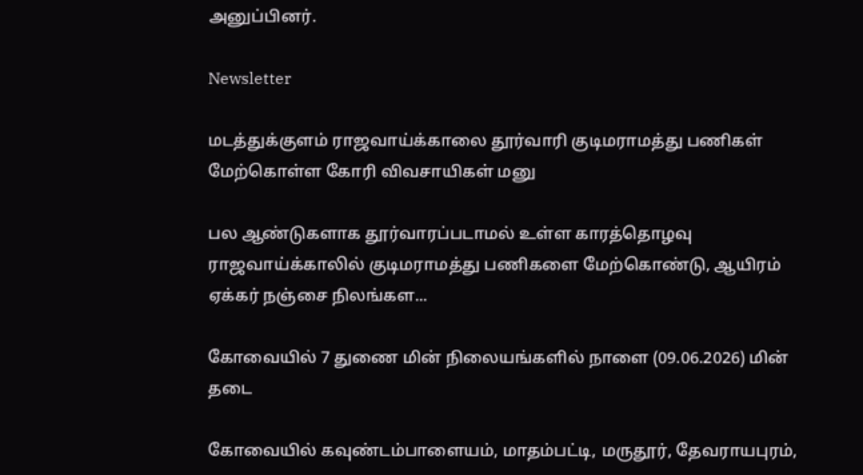அனுப்பினர்.

Newsletter

மடத்துக்குளம் ராஜவாய்க்காலை தூர்வாரி குடிமராமத்து பணிகள் மேற்கொள்ள கோரி விவசாயிகள் மனு

பல ஆண்டுகளாக தூர்வாரப்படாமல் உள்ள காரத்தொழவு ராஜவாய்க்காலில் குடிமராமத்து பணிகளை மேற்கொண்டு, ஆயிரம் ஏக்கர் நஞ்சை நிலங்கள...

கோவையில் 7 துணை மின் நிலையங்களில் நாளை (09.06.2026) மின் தடை

கோவையில் கவுண்டம்பாளையம், மாதம்பட்டி, மருதூர், தேவராயபுரம்,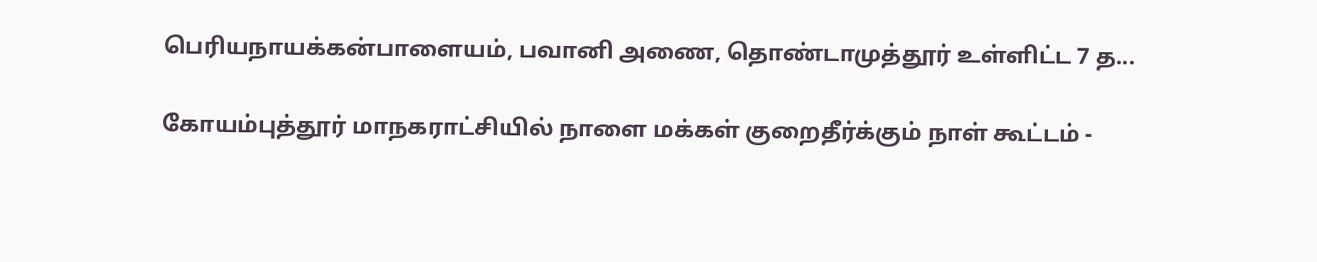பெரியநாயக்கன்பாளையம், பவானி அணை, தொண்டாமுத்தூர் உள்ளிட்ட 7 த...

கோயம்புத்தூர் மாநகராட்சியில் நாளை மக்கள் குறைதீர்க்கும் நாள் கூட்டம் -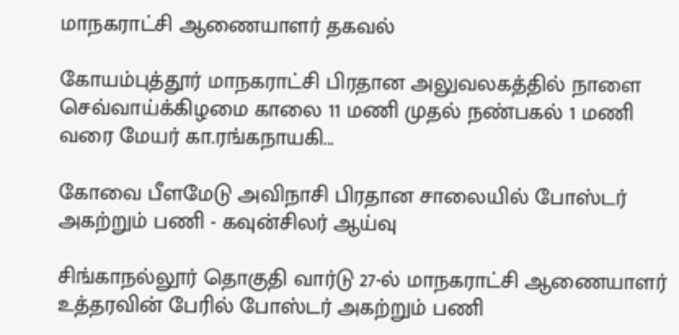மாநகராட்சி ஆணையாளர் தகவல்

கோயம்புத்தூர் மாநகராட்சி பிரதான அலுவலகத்தில் நாளை செவ்வாய்க்கிழமை காலை 11 மணி முதல் நண்பகல் 1 மணி வரை மேயர் கா.ரங்கநாயகி...

கோவை பீளமேடு அவிநாசி பிரதான சாலையில் போஸ்டர் அகற்றும் பணி - கவுன்சிலர் ஆய்வு

சிங்காநல்லூர் தொகுதி வார்டு 27-ல் மாநகராட்சி ஆணையாளர் உத்தரவின் பேரில் போஸ்டர் அகற்றும் பணி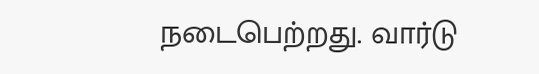நடைபெற்றது. வார்டு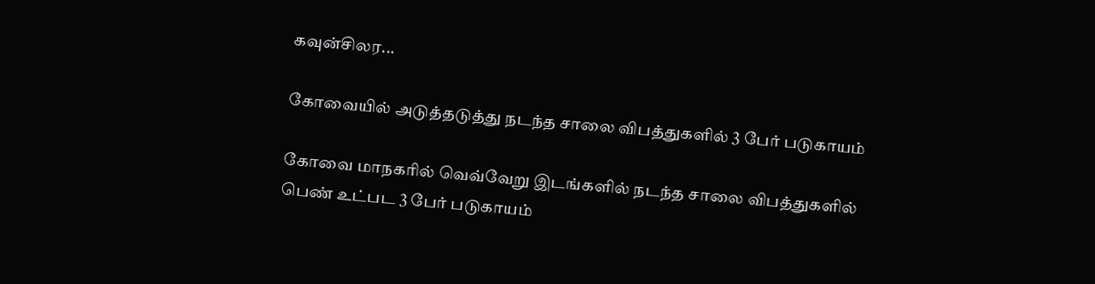கவுன்சிலர...

கோவையில் அடுத்தடுத்து நடந்த சாலை விபத்துகளில் 3 பேர் படுகாயம்

கோவை மாநகரில் வெவ்வேறு இடங்களில் நடந்த சாலை விபத்துகளில் பெண் உட்பட 3 பேர் படுகாயம்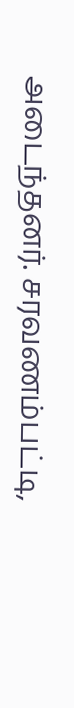அடைந்தனர். சரவணம்பட்டி,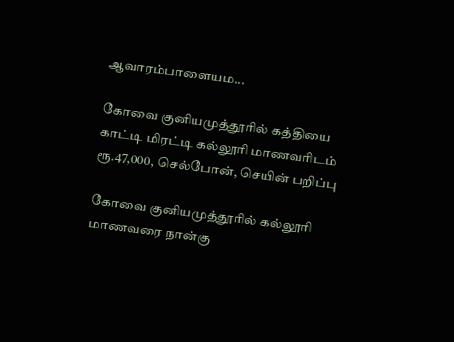ஆவாரம்பாளையம...

கோவை குனியமுத்தூரில் கத்தியை காட்டி மிரட்டி கல்லூரி மாணவரிடம் ரூ.47,000, செல்போன், செயின் பறிப்பு

கோவை குனியமுத்தூரில் கல்லூரி மாணவரை நான்கு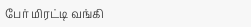பேர் மிரட்டி வங்கி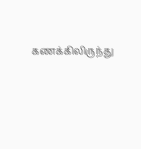கணக்கிலிருந்து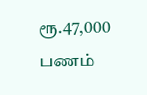ரூ.47,000 பணம்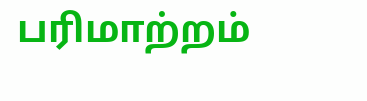பரிமாற்றம்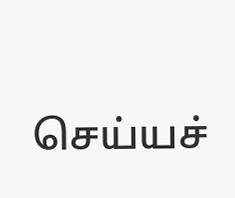செய்யச்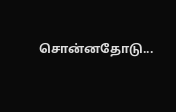சொன்னதோடு...